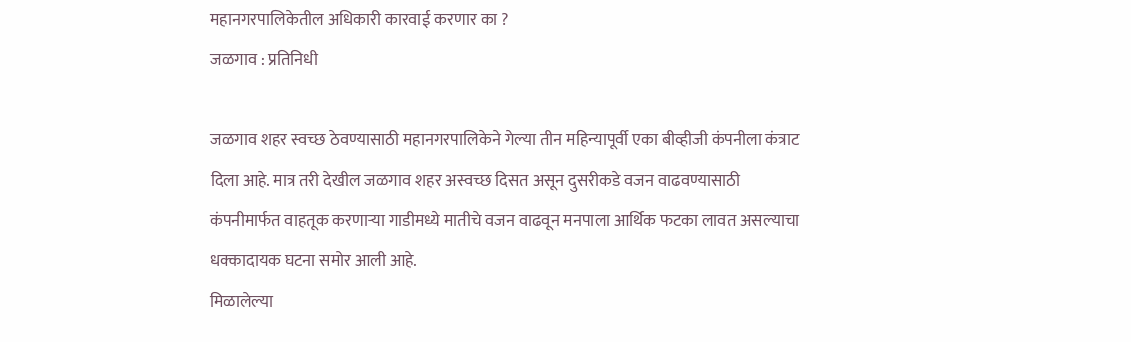महानगरपालिकेतील अधिकारी कारवाई करणार का ?
जळगाव : प्रतिनिधी

जळगाव शहर स्वच्छ ठेवण्यासाठी महानगरपालिकेने गेल्या तीन महिन्यापूर्वी एका बीव्हीजी कंपनीला कंत्राट दिला आहे. मात्र तरी देखील जळगाव शहर अस्वच्छ दिसत असून दुसरीकडे वजन वाढवण्यासाठी कंपनीमार्फत वाहतूक करणाऱ्या गाडीमध्ये मातीचे वजन वाढवून मनपाला आर्थिक फटका लावत असल्याचा धक्कादायक घटना समोर आली आहे.
मिळालेल्या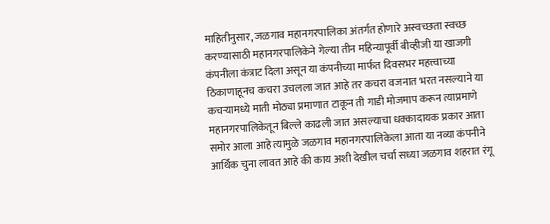माहितीनुसार, जळगाव महानगरपालिका अंतर्गत होणारे अस्वच्छता स्वच्छ करण्यासाठी महानगरपालिकेने गेल्या तीन महिन्यापूर्वी बीव्हीजी या खाजगी कंपनीला कंत्राट दिला असून या कंपनीच्या मार्फत दिवसभर महत्त्वाच्या ठिकाणाहूनच कचरा उचलला जात आहे तर कचरा वजनात भरत नसल्याने या कचऱ्यामध्ये माती मोठ्या प्रमाणात टाकून ती गाडी मोजमाप करून त्याप्रमाणे महानगरपालिकेतून बिल्ले काढली जात असल्याचा धक्कादायक प्रकार आता समोर आला आहे त्यामुळे जळगाव महानगरपालिकेला आता या नव्या कंपनीने आर्थिक चुना लावत आहे की काय अशी देखील चर्चा सध्या जळगाव शहरात रंगू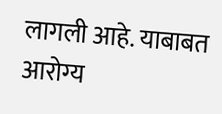लागली आहे. याबाबत आरोग्य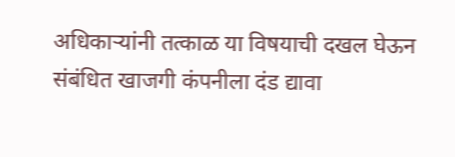अधिकाऱ्यांनी तत्काळ या विषयाची दखल घेऊन संबंधित खाजगी कंपनीला दंड द्यावा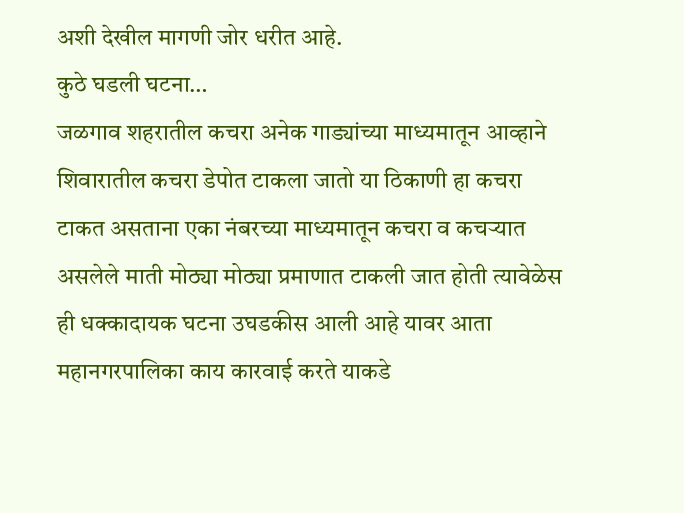अशी देखील मागणी जोर धरीत आहे.
कुठे घडली घटना…
जळगाव शहरातील कचरा अनेक गाड्यांच्या माध्यमातून आव्हाने शिवारातील कचरा डेपोत टाकला जातो या ठिकाणी हा कचरा टाकत असताना एका नंबरच्या माध्यमातून कचरा व कचऱ्यात असलेले माती मोठ्या मोठ्या प्रमाणात टाकली जात होती त्यावेळेस ही धक्कादायक घटना उघडकीस आली आहे यावर आता महानगरपालिका काय कारवाई करते याकडे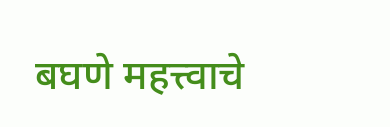बघणे महत्त्वाचे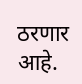ठरणार आहे.